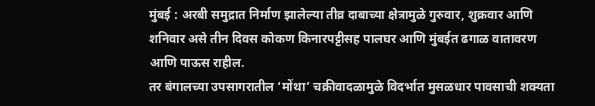मुंबई : अरबी समुद्रात निर्माण झालेल्या तीव्र दाबाच्या क्षेत्रामुळे गुरुवार, शुक्रवार आणि शनिवार असे तीन दिवस कोकण किनारपट्टीसह पालघर आणि मुंबईत ढगाळ वातावरण आणि पाऊस राहील.
तर बंगालच्या उपसागरातील ‘मोंथा’ चक्रीवादळामुळे विदर्भात मुसळधार पावसाची शक्यता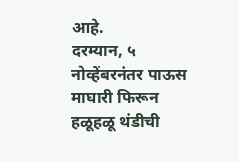आहे.
दरम्यान, ५ नोव्हेंबरनंतर पाऊस माघारी फिरून हळूहळू थंडीची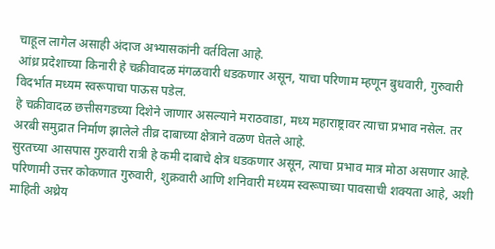चाहूल लागेल असाही अंदाज अभ्यासकांनी वर्तविला आहे.
आंध्र प्रदेशाच्या किनारी हे चक्रीवादळ मंगळवारी धडकणार असून, याचा परिणाम म्हणून बुधवारी, गुरुवारी विदर्भात मध्यम स्वरूपाचा पाऊस पडेल.
हे चक्रीवादळ छत्तीसगडच्या दिशेने जाणार असल्याने मराठवाडा, मध्य महाराष्ट्रावर त्याचा प्रभाव नसेल. तर अरबी समुद्रात निर्माण झालेले तीव्र दाबाच्या क्षेत्राने वळण घेतले आहे.
सुरतच्या आसपास गुरुवारी रात्री हे कमी दाबाचे क्षेत्र धडकणार असून, त्याचा प्रभाव मात्र मोठा असणार आहे. परिणामी उत्तर कोकणात गुरुवारी, शुक्रवारी आणि शनिवारी मध्यम स्वरूपाच्या पावसाची शक्यता आहे, अशी माहिती अथ्रेय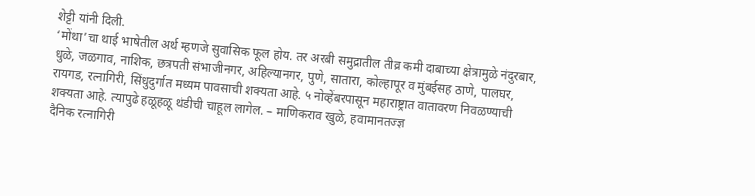शेट्टी यांनी दिली.
‘मोंथा’चा थाई भाषेतील अर्थ म्हणजे सुवासिक फूल होय. तर अरबी समुद्रातील तीव्र कमी दाबाच्या क्षेत्रामुळे नंदुरबार, धुळे, जळगाव, नाशिक, छत्रपती संभाजीनगर, अहिल्यानगर, पुणे, सातारा, कोल्हापूर व मुंबईसह ठाणे, पालघर, रायगड, रत्नागिरी, सिंधुदुर्गात मध्यम पावसाची शक्यता आहे. ५ नोव्हेंबरपासून महाराष्ट्रात वातावरण निवळण्याची शक्यता आहे. त्यापुढे हळूहळू थंडीची चाहूल लागेल. – माणिकराव खुळे, हवामानतज्ज्ञ
दैनिक रत्नागिरी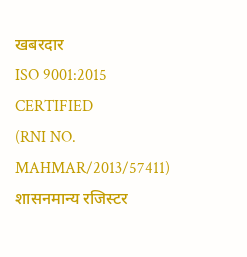खबरदार
ISO 9001:2015 CERTIFIED
(RNI NO. MAHMAR/2013/57411)
शासनमान्य रजिस्टर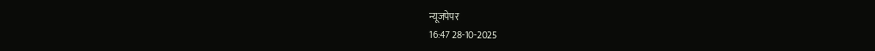न्यूजपेपर
16:47 28-10-2025